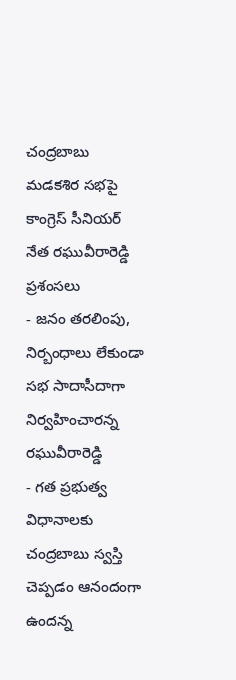చంద్రబాబు మడకశిర సభపై కాంగ్రెస్ సీనియర్ నేత రఘువీరారెడ్డి ప్రశంసలు
- జనం తరలింపు, నిర్బంధాలు లేకుండా సభ సాదాసీదాగా నిర్వహించారన్న రఘువీరారెడ్డి
- గత ప్రభుత్వ విధానాలకు చంద్రబాబు స్వస్తి చెప్పడం ఆనందంగా ఉందన్న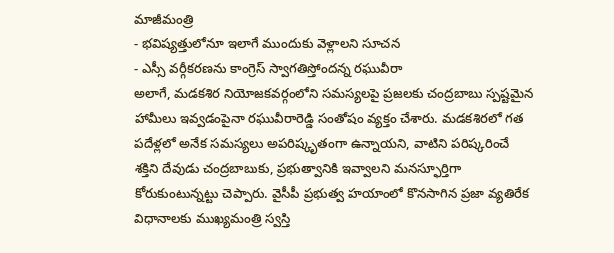మాజీమంత్రి
- భవిష్యత్తులోనూ ఇలాగే ముందుకు వెళ్లాలని సూచన
- ఎస్సీ వర్గీకరణను కాంగ్రెస్ స్వాగతిస్తోందన్న రఘువీరా
అలాగే, మడకశిర నియోజకవర్గంలోని సమస్యలపై ప్రజలకు చంద్రబాబు స్పష్టమైన హామీలు ఇవ్వడంపైనా రఘువీరారెడ్డి సంతోషం వ్యక్తం చేశారు. మడకశిరలో గత పదేళ్లలో అనేక సమస్యలు అపరిష్కృతంగా ఉన్నాయని, వాటిని పరిష్కరించే శక్తిని దేవుడు చంద్రబాబుకు, ప్రభుత్వానికి ఇవ్వాలని మనస్ఫూర్తిగా కోరుకుంటున్నట్టు చెప్పారు. వైసీపీ ప్రభుత్వ హయాంలో కొనసాగిన ప్రజా వ్యతిరేక విధానాలకు ముఖ్యమంత్రి స్వస్తి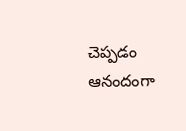చెప్పడం ఆనందంగా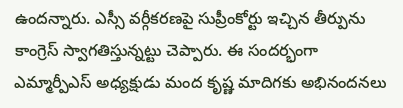ఉందన్నారు. ఎస్సీ వర్గీకరణపై సుప్రీంకోర్టు ఇచ్చిన తీర్పును కాంగ్రెస్ స్వాగతిస్తున్నట్టు చెప్పారు. ఈ సందర్భంగా ఎమ్మార్పీఎస్ అధ్యక్షుడు మంద కృష్ణ మాదిగకు అభినందనలు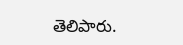తెలిపారు.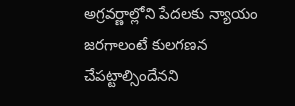అగ్రవర్ణాల్లోని పేదలకు న్యాయం జరగాలంటే కులగణన చేపట్టాల్సిందేనని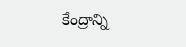కేంద్రాన్ని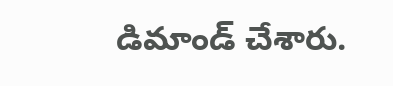డిమాండ్ చేశారు.